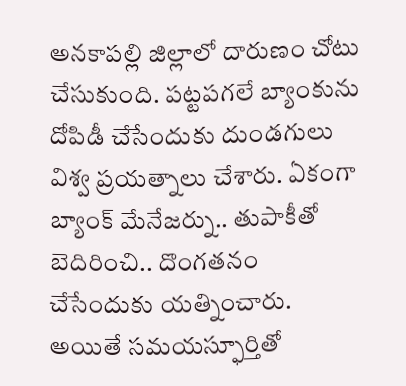అనకాపల్లి జిల్లాలో దారుణం చోటు చేసుకుంది. పట్టపగలే బ్యాంకును దోపిడీ చేసేందుకు దుండగులు విశ్వ ప్రయత్నాలు చేశారు. ఏకంగా బ్యాంక్ మేనేజర్ను.. తుపాకీతో బెదిరించి.. దొంగతనం చేసేందుకు యత్నించారు. అయితే సమయస్ఫూర్తితో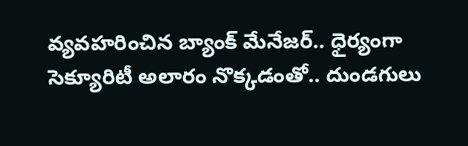వ్యవహరించిన బ్యాంక్ మేనేజర్.. ధైర్యంగా సెక్యూరిటీ అలారం నొక్కడంతో.. దుండగులు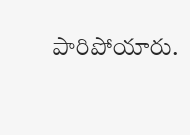పారిపోయారు.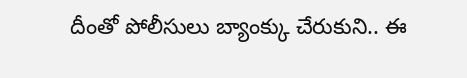దీంతో పోలీసులు బ్యాంక్కు చేరుకుని.. ఈ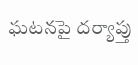ఘటనపై దర్యాప్తు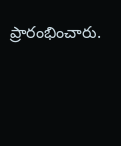ప్రారంభించారు.